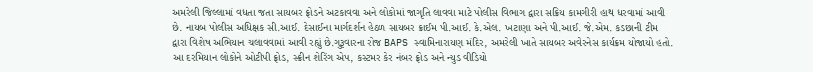અમરેલી જિલ્લામાં વધતા જતા સાયબર ફ્રોડને અટકાવવા અને લોકોમાં જાગૃતિ લાવવા માટે પોલીસ વિભાગ દ્વારા સક્રિય કામગીરી હાથ ધરવામાં આવી છે. નાયબ પોલીસ અધિક્ષક સી.આઈ. દેસાઈના માર્ગદર્શન હેઠળ સાયબર ક્રાઈમ પી.આઈ. કે.એલ. ખટાણા અને પી.આઈ. જે.એમ. કડછાની ટીમ દ્વારા વિશેષ અભિયાન ચલાવવામાં આવી રહ્યું છે.ગુરૂવારના રોજ BAPS સ્વામિનારાયણ મંદિર, અમરેલી ખાતે સાયબર અવેરનેસ કાર્યક્રમ યોજાયો હતો. આ દરમિયાન લોકોને ઓટીપી ફ્રોડ, સ્ક્રીન શેરિંગ એપ, કસ્ટમર કેર નંબર ફ્રોડ અને ન્યુડ વીડિયો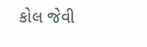કોલ જેવી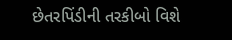છેતરપિંડીની તરકીબો વિશે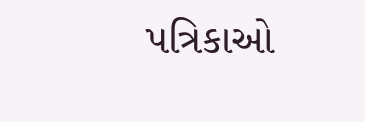પત્રિકાઓ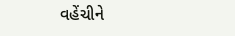વહેંચીને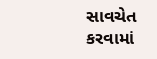સાવચેત કરવામાં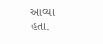આવ્યા હતા.